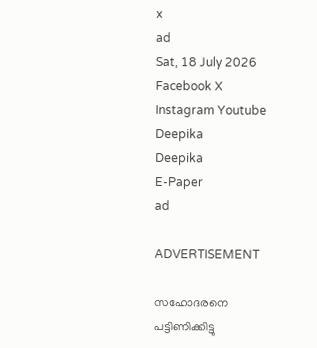x
ad
Sat, 18 July 2026
Facebook X Instagram Youtube
Deepika
Deepika
E-Paper
ad

ADVERTISEMENT

സഹോദരനെ പട്ടിണിക്കിട്ടു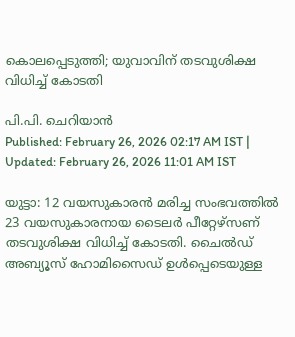കൊലപ്പെടുത്തി; യുവാവിന് തടവുശിക്ഷ വിധിച്ച് കോടതി

പി.പി. ചെറിയാൻ
Published: February 26, 2026 02:17 AM IST | Updated: February 26, 2026 11:01 AM IST

യുട്ടാ: 12 വയസുകാരൻ മരിച്ച സംഭവത്തിൽ 23 വയസുകാരനായ ടൈലർ പീറ്റേഴ്സണ് തടവുശിക്ഷ വിധിച്ച് കോടതി. ചൈൽഡ് അബ്യൂസ് ഹോമിസൈഡ് ഉൾപ്പെടെയുള്ള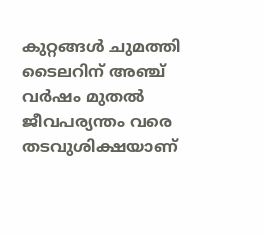കുറ്റങ്ങൾ ചുമത്തി ടൈലറിന് അഞ്ച് വർഷം മുതൽ ജീവപര്യന്തം വരെ തടവുശിക്ഷയാണ്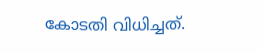കോടതി വിധിച്ചത്.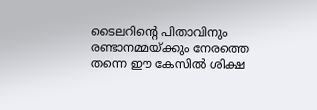ടൈലറിന്‍റെ പിതാവിനും രണ്ടാനമ്മയ്ക്കും നേരത്തെ തന്നെ ഈ കേസിൽ ശിക്ഷ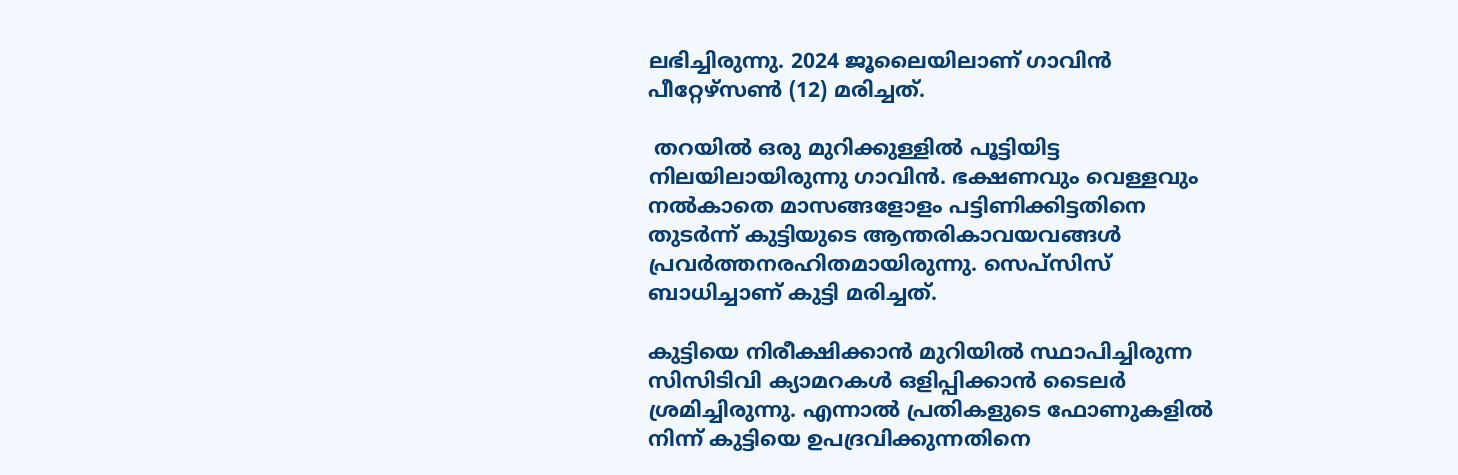ലഭിച്ചിരുന്നു. 2024 ജൂലൈയിലാണ് ഗാവിൻ പീറ്റേഴ്സൺ (12) മരിച്ചത്.

 തറയിൽ ഒരു മുറിക്കുള്ളിൽ പൂട്ടിയിട്ട നിലയിലായിരുന്നു ഗാവിൻ. ഭക്ഷണവും വെള്ളവും നൽകാതെ മാസങ്ങളോളം പട്ടിണിക്കിട്ടതിനെ തുടർന്ന് കുട്ടിയുടെ ആന്തരികാവയവങ്ങൾ പ്രവർത്തനരഹിതമായിരുന്നു. സെപ്സിസ് ബാധിച്ചാണ് കുട്ടി മരിച്ചത്.

കുട്ടിയെ നിരീക്ഷിക്കാൻ മുറിയിൽ സ്ഥാപിച്ചിരുന്ന സിസിടിവി ക്യാമറകൾ ഒളിപ്പിക്കാൻ ടൈലർ ശ്രമിച്ചിരുന്നു. എന്നാൽ പ്രതികളുടെ ഫോണുകളിൽ നിന്ന് കുട്ടിയെ ഉപദ്രവിക്കുന്നതിനെ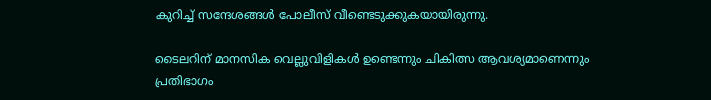കുറിച്ച് സന്ദേശങ്ങൾ പോലീസ് വീണ്ടെടുക്കുകയായിരുന്നു.

ടൈലറിന് മാനസിക വെല്ലുവിളികൾ ഉണ്ടെന്നും ചികിത്സ ആവശ്യമാണെന്നും പ്രതിഭാഗം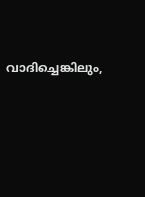വാദിച്ചെങ്കിലും,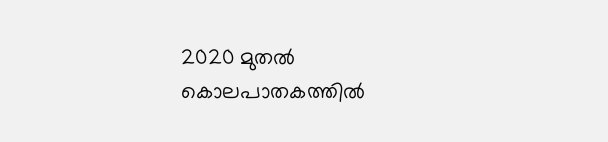2020 മുതൽ കൊലപാതകത്തിൽ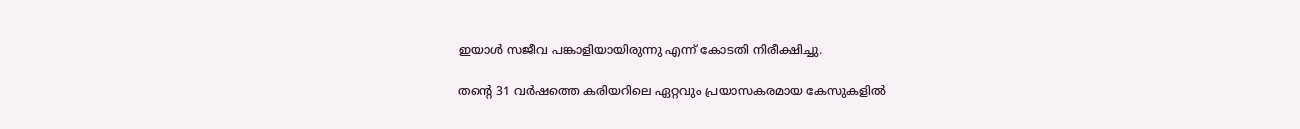ഇയാൾ സജീവ പങ്കാളിയായിരുന്നു എന്ന് കോടതി നിരീക്ഷിച്ചു.

തന്‍റെ 31 വർഷത്തെ കരിയറിലെ ഏറ്റവും പ്രയാസകരമായ കേസുകളിൽ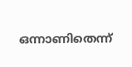ഒന്നാണിതെന്ന്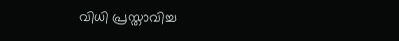വിധി പ്രസ്താവിച്ച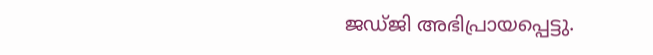ജഡ്ജി അഭിപ്രായപ്പെട്ടു.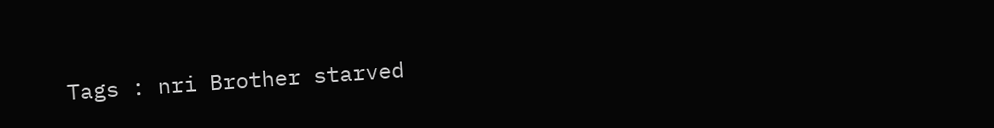Tags : nri Brother starved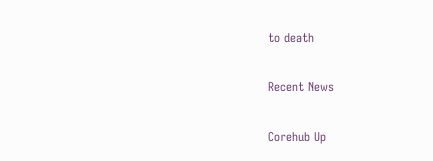to death

Recent News

Corehub Up